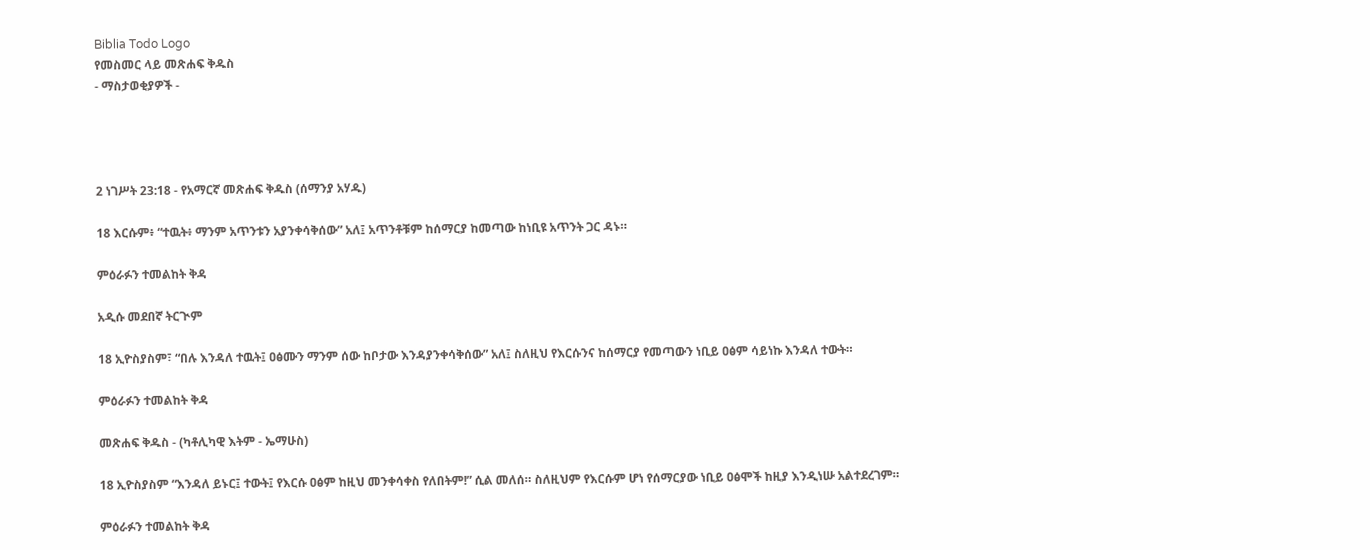Biblia Todo Logo
የመስመር ላይ መጽሐፍ ቅዱስ
- ማስታወቂያዎች -




2 ነገሥት 23:18 - የአማርኛ መጽሐፍ ቅዱስ (ሰማንያ አሃዱ)

18 እርሱም፥ “ተዉት፥ ማንም አጥንቱን አያንቀሳቅሰው” አለ፤ አጥንቶቹም ከሰማርያ ከመጣው ከነቢዩ አጥንት ጋር ዳኑ።

ምዕራፉን ተመልከት ቅዳ

አዲሱ መደበኛ ትርጒም

18 ኢዮስያስም፣ “በሉ እንዳለ ተዉት፤ ዐፅሙን ማንም ሰው ከቦታው እንዳያንቀሳቅሰው” አለ፤ ስለዚህ የእርሱንና ከሰማርያ የመጣውን ነቢይ ዐፅም ሳይነኩ እንዳለ ተውት።

ምዕራፉን ተመልከት ቅዳ

መጽሐፍ ቅዱስ - (ካቶሊካዊ እትም - ኤማሁስ)

18 ኢዮስያስም “እንዳለ ይኑር፤ ተውት፤ የእርሱ ዐፅም ከዚህ መንቀሳቀስ የለበትም!” ሲል መለሰ። ስለዚህም የእርሱም ሆነ የሰማርያው ነቢይ ዐፅሞች ከዚያ እንዲነሡ አልተደረገም።

ምዕራፉን ተመልከት ቅዳ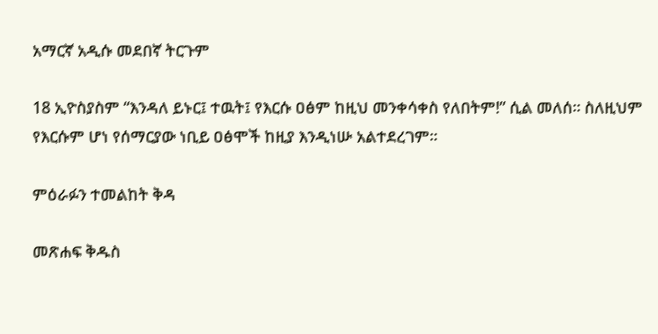አማርኛ አዲሱ መደበኛ ትርጉም

18 ኢዮስያስም “እንዳለ ይኑር፤ ተዉት፤ የእርሱ ዐፅም ከዚህ መንቀሳቀስ የለበትም!” ሲል መለሰ። ስለዚህም የእርሱም ሆነ የሰማርያው ነቢይ ዐፅሞች ከዚያ እንዲነሡ አልተደረገም።

ምዕራፉን ተመልከት ቅዳ

መጽሐፍ ቅዱስ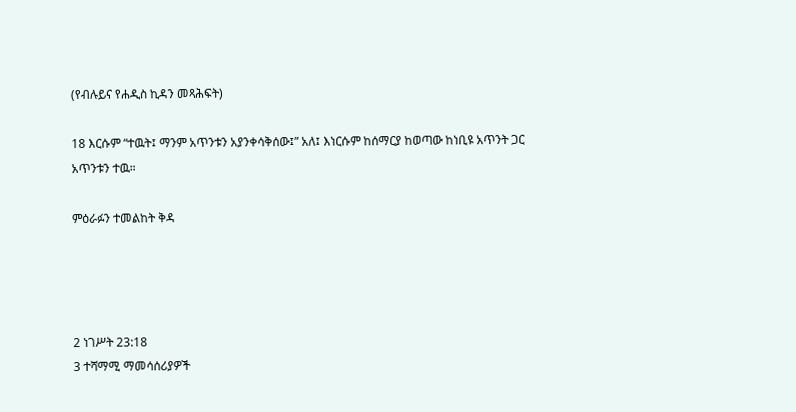(የብሉይና የሐዲስ ኪዳን መጻሕፍት)

18 እርሱም “ተዉት፤ ማንም አጥንቱን አያንቀሳቅሰው፤” አለ፤ እነርሱም ከሰማርያ ከወጣው ከነቢዩ አጥንት ጋር አጥንቱን ተዉ።

ምዕራፉን ተመልከት ቅዳ




2 ነገሥት 23:18
3 ተሻማሚ ማመሳሰሪያዎች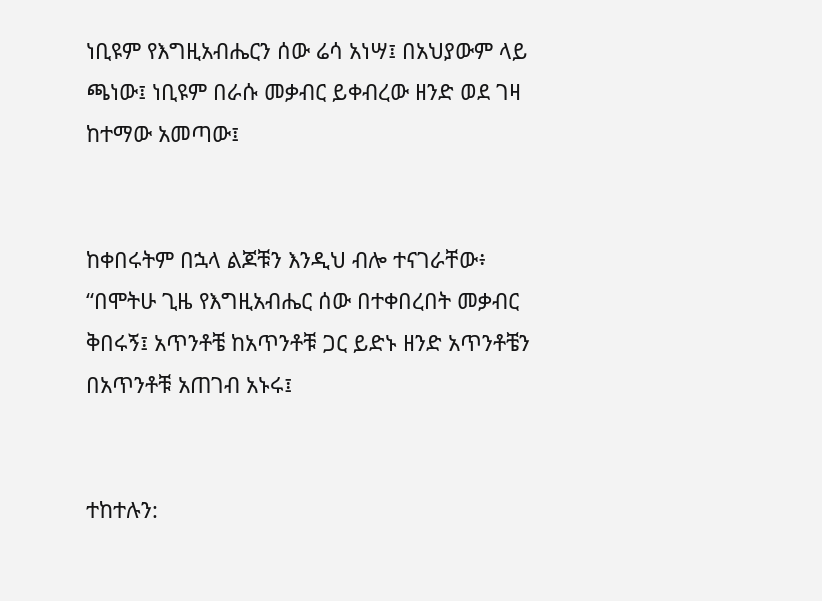ነቢዩም የእግዚአብሔርን ሰው ሬሳ አነሣ፤ በአህያውም ላይ ጫነው፤ ነቢዩም በራሱ መቃብር ይቀብረው ዘንድ ወደ ገዛ ከተማው አመጣው፤


ከቀበሩትም በኋላ ልጆቹን እንዲህ ብሎ ተናገራቸው፥ “በሞትሁ ጊዜ የእግዚአብሔር ሰው በተቀበረበት መቃብር ቅበሩኝ፤ አጥንቶቼ ከአጥንቶቹ ጋር ይድኑ ዘንድ አጥንቶቼን በአጥንቶቹ አጠገብ አኑሩ፤


ተከተሉን: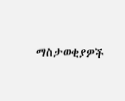ማስታወቂያዎች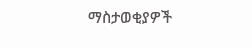ማስታወቂያዎች